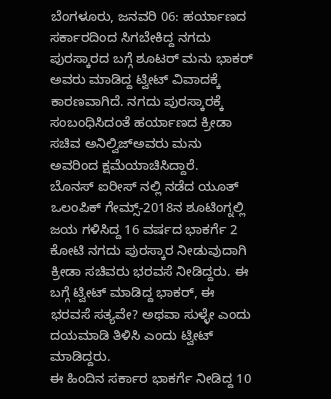ಬೆಂಗಳೂರು, ಜನವರಿ 06: ಹರ್ಯಾಣದ ಸರ್ಕಾರದಿಂದ ಸಿಗಬೇಕಿದ್ದ ನಗದು ಪುರಸ್ಕಾರದ ಬಗ್ಗೆ ಶೂಟರ್ ಮನು ಭಾಕರ್ ಅವರು ಮಾಡಿದ್ದ ಟ್ವೀಟ್ ವಿವಾದಕ್ಕೆ ಕಾರಣವಾಗಿದೆ. ನಗದು ಪುರಸ್ಕಾರಕ್ಕೆ ಸಂಬಂಧಿಸಿದಂತೆ ಹರ್ಯಾಣದ ಕ್ರೀಡಾ ಸಚಿವ ಅನಿಲ್ವಿಜ್ಅವರು ಮನು ಅವರಿಂದ ಕ್ಷಮೆಯಾಚಿಸಿದ್ದಾರೆ.
ಬೊನಸ್ ಐರೀಸ್ ನಲ್ಲಿ ನಡೆದ ಯೂತ್ ಒಲಂಪಿಕ್ ಗೇಮ್ಸ್-2018ನ ಶೂಟಿಂಗ್ನಲ್ಲಿ ಜಯ ಗಳಿಸಿದ್ದ 16 ವರ್ಷದ ಭಾಕರ್ಗೆ 2 ಕೋಟಿ ನಗದು ಪುರಸ್ಕಾರ ನೀಡುವುದಾಗಿ ಕ್ರೀಡಾ ಸಚಿವರು ಭರವಸೆ ನೀಡಿದ್ದರು. ಈ ಬಗ್ಗೆ ಟ್ವೀಟ್ ಮಾಡಿದ್ದ ಭಾಕರ್, ಈ ಭರವಸೆ ಸತ್ಯವೇ? ಅಥವಾ ಸುಳ್ಳೇ ಎಂದು ದಯಮಾಡಿ ತಿಳಿಸಿ ಎಂದು ಟ್ವೀಟ್ ಮಾಡಿದ್ದರು.
ಈ ಹಿಂದಿನ ಸರ್ಕಾರ ಭಾಕರ್ಗೆ ನೀಡಿದ್ದ 10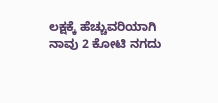ಲಕ್ಷಕ್ಕೆ ಹೆಚ್ಚುವರಿಯಾಗಿ ನಾವು 2 ಕೋಟಿ ನಗದು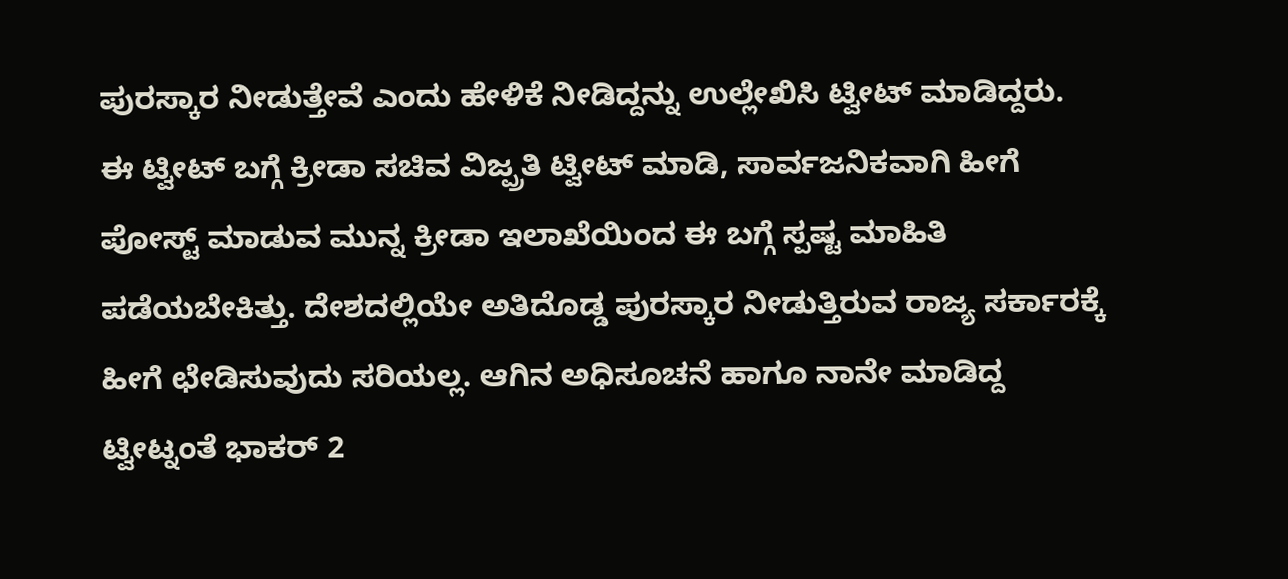ಪುರಸ್ಕಾರ ನೀಡುತ್ತೇವೆ ಎಂದು ಹೇಳಿಕೆ ನೀಡಿದ್ದನ್ನು ಉಲ್ಲೇಖಿಸಿ ಟ್ವೀಟ್ ಮಾಡಿದ್ದರು.
ಈ ಟ್ವೀಟ್ ಬಗ್ಗೆ ಕ್ರೀಡಾ ಸಚಿವ ವಿಜ್ಪ್ರತಿ ಟ್ವೀಟ್ ಮಾಡಿ, ಸಾರ್ವಜನಿಕವಾಗಿ ಹೀಗೆ ಪೋಸ್ಟ್ ಮಾಡುವ ಮುನ್ನ ಕ್ರೀಡಾ ಇಲಾಖೆಯಿಂದ ಈ ಬಗ್ಗೆ ಸ್ಪಷ್ಟ ಮಾಹಿತಿ ಪಡೆಯಬೇಕಿತ್ತು. ದೇಶದಲ್ಲಿಯೇ ಅತಿದೊಡ್ಡ ಪುರಸ್ಕಾರ ನೀಡುತ್ತಿರುವ ರಾಜ್ಯ ಸರ್ಕಾರಕ್ಕೆ ಹೀಗೆ ಛೇಡಿಸುವುದು ಸರಿಯಲ್ಲ. ಆಗಿನ ಅಧಿಸೂಚನೆ ಹಾಗೂ ನಾನೇ ಮಾಡಿದ್ದ ಟ್ವೀಟ್ನಂತೆ ಭಾಕರ್ 2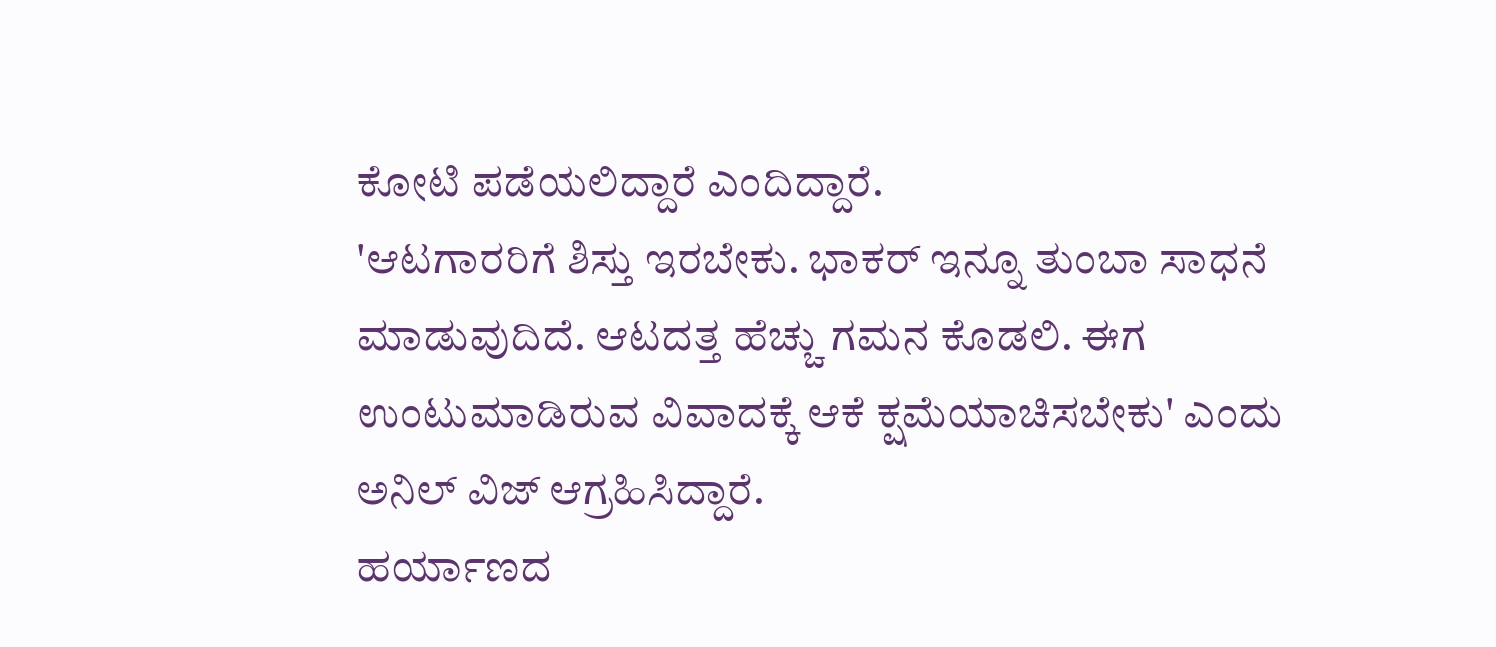ಕೋಟಿ ಪಡೆಯಲಿದ್ದಾರೆ ಎಂದಿದ್ದಾರೆ.
'ಆಟಗಾರರಿಗೆ ಶಿಸ್ತು ಇರಬೇಕು. ಭಾಕರ್ ಇನ್ನೂ ತುಂಬಾ ಸಾಧನೆ ಮಾಡುವುದಿದೆ. ಆಟದತ್ತ ಹೆಚ್ಚು ಗಮನ ಕೊಡಲಿ. ಈಗ ಉಂಟುಮಾಡಿರುವ ವಿವಾದಕ್ಕೆ ಆಕೆ ಕ್ಷಮೆಯಾಚಿಸಬೇಕು' ಎಂದು ಅನಿಲ್ ವಿಜ್ ಆಗ್ರಹಿಸಿದ್ದಾರೆ.
ಹರ್ಯಾಣದ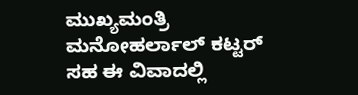ಮುಖ್ಯಮಂತ್ರಿ ಮನೋಹರ್ಲಾಲ್ ಕಟ್ಟರ್ ಸಹ ಈ ವಿವಾದಲ್ಲಿ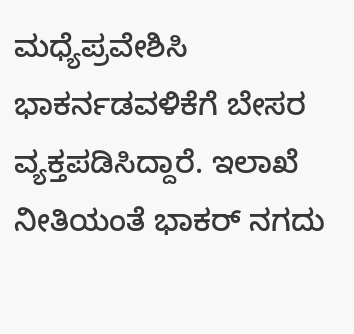ಮಧ್ಯೆಪ್ರವೇಶಿಸಿ ಭಾಕರ್ನಡವಳಿಕೆಗೆ ಬೇಸರ ವ್ಯಕ್ತಪಡಿಸಿದ್ದಾರೆ. ಇಲಾಖೆ ನೀತಿಯಂತೆ ಭಾಕರ್ ನಗದು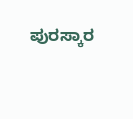ಪುರಸ್ಕಾರ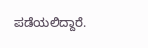ಪಡೆಯಲಿದ್ದಾರೆ.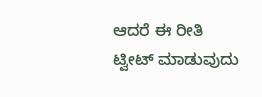ಆದರೆ ಈ ರೀತಿ ಟ್ವೀಟ್ ಮಾಡುವುದು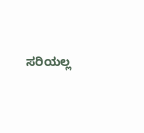ಸರಿಯಲ್ಲ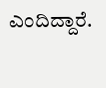ಎಂದಿದ್ದಾರೆ.